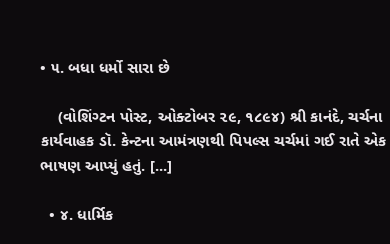• ૫. બધા ધર્મો સારા છે

    (વોશિંગ્ટન પોસ્ટ, ઓક્ટોબર ૨૯, ૧૮૯૪) શ્રી કાનંદે, ચર્ચના કાર્યવાહક ડૉ. કેન્ટના આમંત્રણથી પિપલ્સ ચર્ચમાં ગઈ રાતે એક ભાષણ આપ્યું હતું. [...]

  • ૪. ધાર્મિક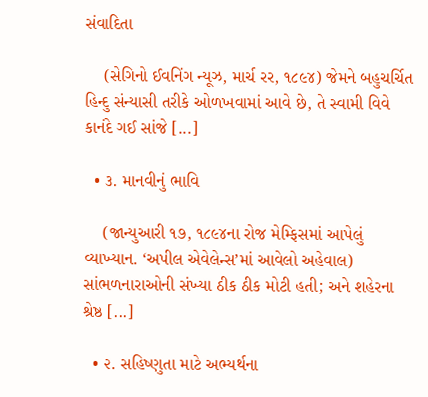સંવાદિતા

    (સેગિનો ઈવનિંગ ન્યૂઝ, માર્ચ રર, ૧૮૯૪) જેમને બહુચર્ચિત હિન્દુ સંન્યાસી તરીકે ઓળખવામાં આવે છે, તે સ્વામી વિવે કાનંદે ગઈ સાંજે [...]

  • ૩. માનવીનું ભાવિ

    (જાન્યુઆરી ૧૭, ૧૮૯૪ના રોજ મેમ્ફિસમાં આપેલું વ્યાખ્યાન. ‘અપીલ એવેલેન્સ’માં આવેલો અહેવાલ) સાંભળનારાઓની સંખ્યા ઠીક ઠીક મોટી હતી; અને શહેરના શ્રેષ્ઠ [...]

  • ૨. સહિષ્ણુતા માટે અભ્યર્થના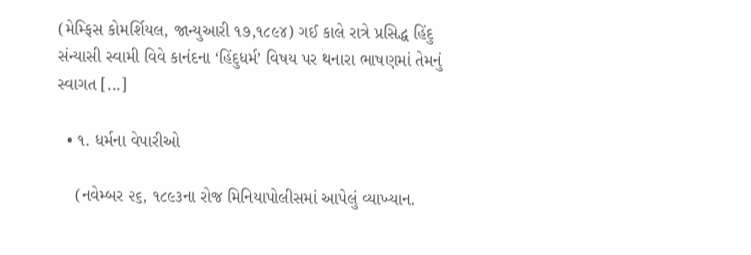(મેમ્ફિસ કોમર્શિયલ, જાન્યુઆરી ૧૭,૧૮૯૪) ગઈ કાલે રાત્રે પ્રસિદ્ધ હિંદુ સંન્યાસી સ્વામી વિવે કાનંદના ‘હિંદુધર્મ’ વિષય પર થનારા ભાષણમાં તેમનું સ્વાગત [...]

  • ૧. ધર્મના વેપારીઓ

    (નવેમ્બર ૨૬, ૧૮૯૩ના રોજ મિનિયાપોલીસમાં આપેલું વ્યાખ્યાન.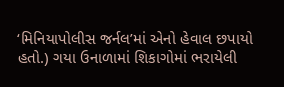‘મિનિયાપોલીસ જર્નલ’માં એનો હેવાલ છપાયો હતો.) ગયા ઉનાળામાં શિકાગોમાં ભરાયેલી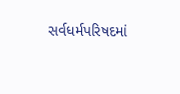સર્વધર્મપરિષદમાં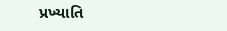પ્રખ્યાતિ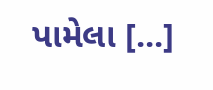પામેલા [...]